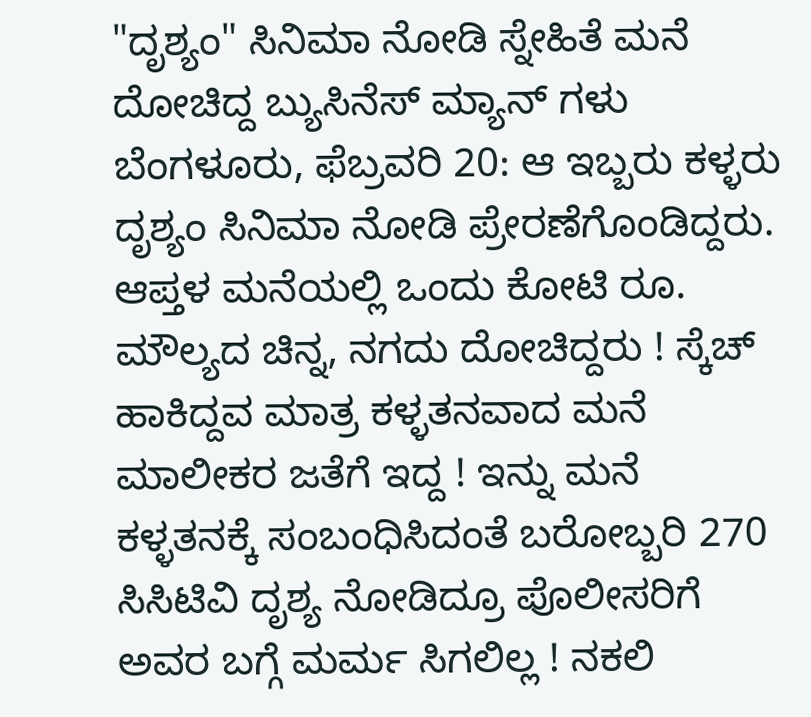"ದೃಶ್ಯಂ" ಸಿನಿಮಾ ನೋಡಿ ಸ್ನೇಹಿತೆ ಮನೆ ದೋಚಿದ್ದ ಬ್ಯುಸಿನೆಸ್ ಮ್ಯಾನ್ ಗಳು
ಬೆಂಗಳೂರು, ಫೆಬ್ರವರಿ 20: ಆ ಇಬ್ಬರು ಕಳ್ಳರು ದೃಶ್ಯಂ ಸಿನಿಮಾ ನೋಡಿ ಪ್ರೇರಣೆಗೊಂಡಿದ್ದರು. ಆಪ್ತಳ ಮನೆಯಲ್ಲಿ ಒಂದು ಕೋಟಿ ರೂ. ಮೌಲ್ಯದ ಚಿನ್ನ, ನಗದು ದೋಚಿದ್ದರು ! ಸ್ಕೆಚ್ ಹಾಕಿದ್ದವ ಮಾತ್ರ ಕಳ್ಳತನವಾದ ಮನೆ ಮಾಲೀಕರ ಜತೆಗೆ ಇದ್ದ ! ಇನ್ನು ಮನೆ ಕಳ್ಳತನಕ್ಕೆ ಸಂಬಂಧಿಸಿದಂತೆ ಬರೋಬ್ಬರಿ 270 ಸಿಸಿಟಿವಿ ದೃಶ್ಯ ನೋಡಿದ್ರೂ ಪೊಲೀಸರಿಗೆ ಅವರ ಬಗ್ಗೆ ಮರ್ಮ ಸಿಗಲಿಲ್ಲ ! ನಕಲಿ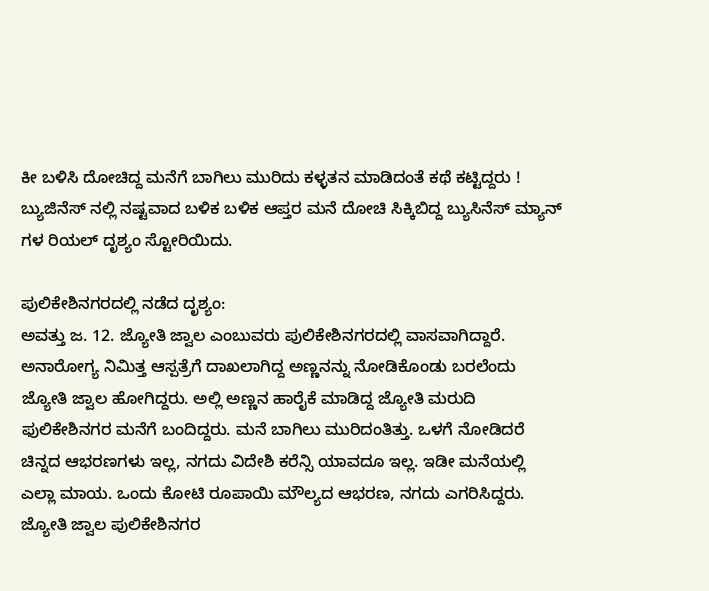ಕೀ ಬಳಿಸಿ ದೋಚಿದ್ದ ಮನೆಗೆ ಬಾಗಿಲು ಮುರಿದು ಕಳ್ಳತನ ಮಾಡಿದಂತೆ ಕಥೆ ಕಟ್ಟಿದ್ದರು ! ಬ್ಯುಜಿನೆಸ್ ನಲ್ಲಿ ನಷ್ಟವಾದ ಬಳಿಕ ಬಳಿಕ ಆಪ್ತರ ಮನೆ ದೋಚಿ ಸಿಕ್ಕಿಬಿದ್ದ ಬ್ಯುಸಿನೆಸ್ ಮ್ಯಾನ್ ಗಳ ರಿಯಲ್ ದೃಶ್ಯಂ ಸ್ಟೋರಿಯಿದು.

ಪುಲಿಕೇಶಿನಗರದಲ್ಲಿ ನಡೆದ ದೃಶ್ಯಂ:
ಅವತ್ತು ಜ. 12. ಜ್ಯೋತಿ ಜ್ವಾಲ ಎಂಬುವರು ಪುಲಿಕೇಶಿನಗರದಲ್ಲಿ ವಾಸವಾಗಿದ್ದಾರೆ. ಅನಾರೋಗ್ಯ ನಿಮಿತ್ತ ಆಸ್ಪತ್ರೆಗೆ ದಾಖಲಾಗಿದ್ದ ಅಣ್ಣನನ್ನು ನೋಡಿಕೊಂಡು ಬರಲೆಂದು ಜ್ಯೋತಿ ಜ್ವಾಲ ಹೋಗಿದ್ದರು. ಅಲ್ಲಿ ಅಣ್ಣನ ಹಾರೈಕೆ ಮಾಡಿದ್ದ ಜ್ಯೋತಿ ಮರುದಿ ಫುಲಿಕೇಶಿನಗರ ಮನೆಗೆ ಬಂದಿದ್ದರು. ಮನೆ ಬಾಗಿಲು ಮುರಿದಂತಿತ್ತು. ಒಳಗೆ ನೋಡಿದರೆ ಚಿನ್ನದ ಆಭರಣಗಳು ಇಲ್ಲ, ನಗದು ವಿದೇಶಿ ಕರೆನ್ಸಿ ಯಾವದೂ ಇಲ್ಲ. ಇಡೀ ಮನೆಯಲ್ಲಿ ಎಲ್ಲಾ ಮಾಯ. ಒಂದು ಕೋಟಿ ರೂಪಾಯಿ ಮೌಲ್ಯದ ಆಭರಣ, ನಗದು ಎಗರಿಸಿದ್ದರು. ಜ್ಯೋತಿ ಜ್ವಾಲ ಪುಲಿಕೇಶಿನಗರ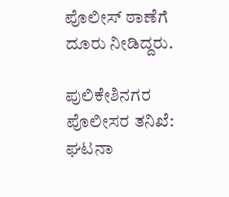ಪೊಲೀಸ್ ಠಾಣೆಗೆ ದೂರು ನೀಡಿದ್ದರು.

ಪುಲಿಕೇಶಿನಗರ ಪೊಲೀಸರ ತನಿಖೆ:
ಘಟನಾ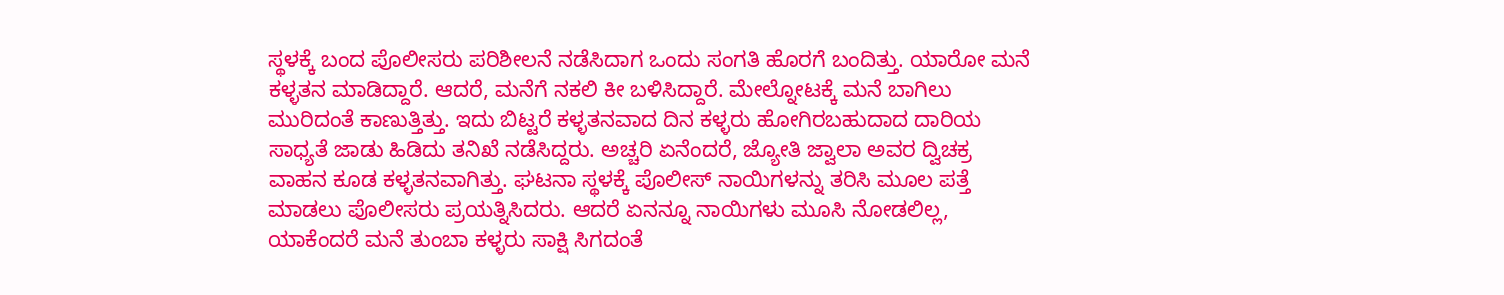ಸ್ಥಳಕ್ಕೆ ಬಂದ ಪೊಲೀಸರು ಪರಿಶೀಲನೆ ನಡೆಸಿದಾಗ ಒಂದು ಸಂಗತಿ ಹೊರಗೆ ಬಂದಿತ್ತು. ಯಾರೋ ಮನೆ ಕಳ್ಳತನ ಮಾಡಿದ್ದಾರೆ. ಆದರೆ, ಮನೆಗೆ ನಕಲಿ ಕೀ ಬಳಿಸಿದ್ದಾರೆ. ಮೇಲ್ನೋಟಕ್ಕೆ ಮನೆ ಬಾಗಿಲು ಮುರಿದಂತೆ ಕಾಣುತ್ತಿತ್ತು. ಇದು ಬಿಟ್ಟರೆ ಕಳ್ಳತನವಾದ ದಿನ ಕಳ್ಳರು ಹೋಗಿರಬಹುದಾದ ದಾರಿಯ ಸಾಧ್ಯತೆ ಜಾಡು ಹಿಡಿದು ತನಿಖೆ ನಡೆಸಿದ್ದರು. ಅಚ್ಚರಿ ಏನೆಂದರೆ, ಜ್ಯೋತಿ ಜ್ವಾಲಾ ಅವರ ದ್ವಿಚಕ್ರ ವಾಹನ ಕೂಡ ಕಳ್ಳತನವಾಗಿತ್ತು. ಘಟನಾ ಸ್ಥಳಕ್ಕೆ ಪೊಲೀಸ್ ನಾಯಿಗಳನ್ನು ತರಿಸಿ ಮೂಲ ಪತ್ತೆ ಮಾಡಲು ಪೊಲೀಸರು ಪ್ರಯತ್ನಿಸಿದರು. ಆದರೆ ಏನನ್ನೂ ನಾಯಿಗಳು ಮೂಸಿ ನೋಡಲಿಲ್ಲ, ಯಾಕೆಂದರೆ ಮನೆ ತುಂಬಾ ಕಳ್ಳರು ಸಾಕ್ಷಿ ಸಿಗದಂತೆ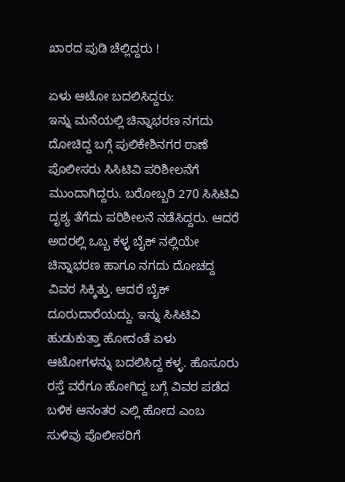ಖಾರದ ಪುಡಿ ಚೆಲ್ಲಿದ್ದರು !

ಏಳು ಆಟೋ ಬದಲಿಸಿದ್ದರು:
ಇನ್ನು ಮನೆಯಲ್ಲಿ ಚಿನ್ನಾಭರಣ ನಗದು ದೋಚಿದ್ದ ಬಗ್ಗೆ ಪುಲಿಕೇಶಿನಗರ ಠಾಣೆ ಪೊಲೀಸರು ಸಿಸಿಟಿವಿ ಪರಿಶೀಲನೆಗೆ ಮುಂದಾಗಿದ್ದರು. ಬರೋಬ್ಬರಿ 270 ಸಿಸಿಟಿವಿ ದೃಶ್ಯ ತೆಗೆದು ಪರಿಶೀಲನೆ ನಡೆಸಿದ್ದರು. ಆದರೆ ಅದರಲ್ಲಿ ಒಬ್ಬ ಕಳ್ಳ ಬೈಕ್ ನಲ್ಲಿಯೇ ಚಿನ್ನಾಭರಣ ಹಾಗೂ ನಗದು ದೋಚದ್ದ ವಿವರ ಸಿಕ್ಕಿತ್ತು. ಆದರೆ ಬೈಕ್ ದೂರುದಾರೆಯದ್ದು. ಇನ್ನು ಸಿಸಿಟಿವಿ ಹುಡುಕುತ್ತಾ ಹೋದಂತೆ ಏಳು ಆಟೋಗಳನ್ನು ಬದಲಿಸಿದ್ದ ಕಳ್ಳ. ಹೊಸೂರು ರಸ್ತೆ ವರೆಗೂ ಹೋಗಿದ್ದ ಬಗ್ಗೆ ವಿವರ ಪಡೆದ ಬಳಿಕ ಆನಂತರ ಎಲ್ಲಿ ಹೋದ ಎಂಬ ಸುಳಿವು ಪೊಲೀಸರಿಗೆ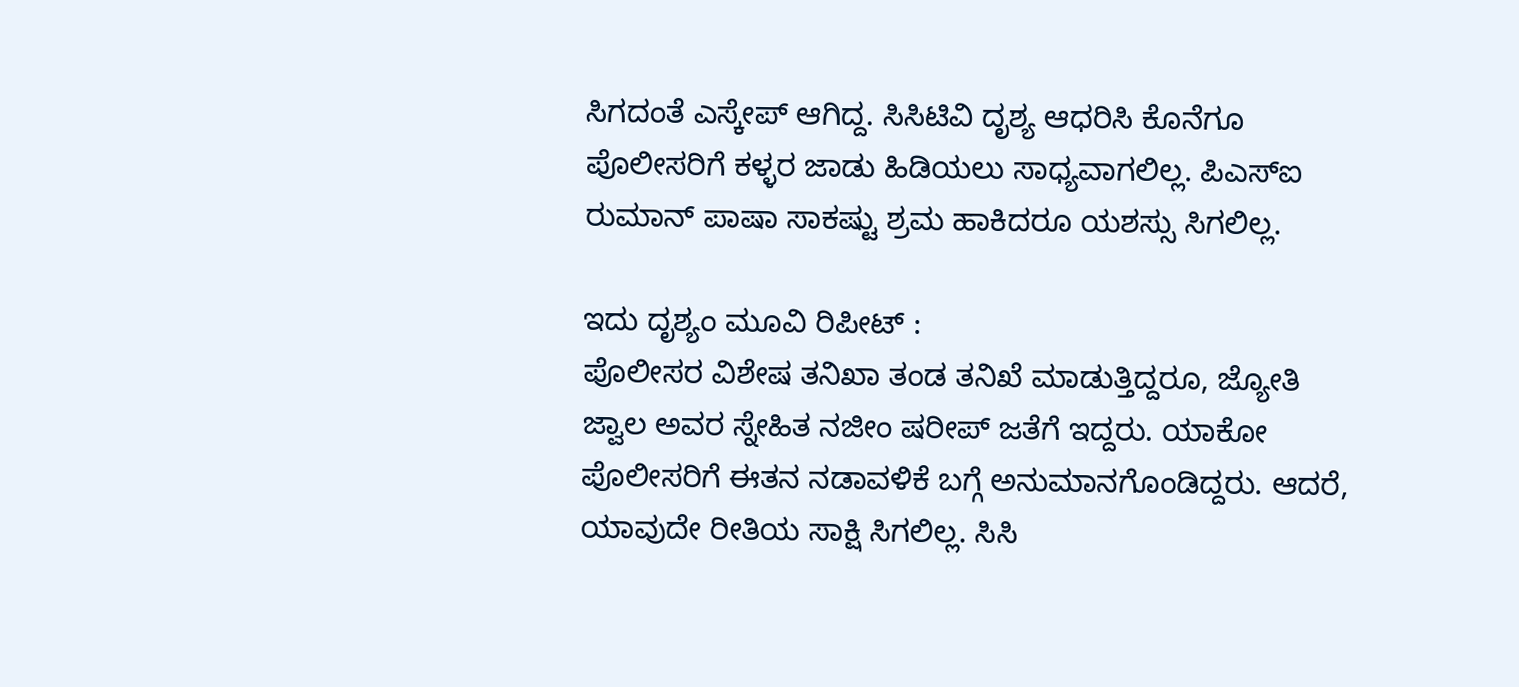ಸಿಗದಂತೆ ಎಸ್ಕೇಪ್ ಆಗಿದ್ದ. ಸಿಸಿಟಿವಿ ದೃಶ್ಯ ಆಧರಿಸಿ ಕೊನೆಗೂ ಪೊಲೀಸರಿಗೆ ಕಳ್ಳರ ಜಾಡು ಹಿಡಿಯಲು ಸಾಧ್ಯವಾಗಲಿಲ್ಲ. ಪಿಎಸ್ಐ ರುಮಾನ್ ಪಾಷಾ ಸಾಕಷ್ಟು ಶ್ರಮ ಹಾಕಿದರೂ ಯಶಸ್ಸು ಸಿಗಲಿಲ್ಲ.

ಇದು ದೃಶ್ಯಂ ಮೂವಿ ರಿಪೀಟ್ :
ಪೊಲೀಸರ ವಿಶೇಷ ತನಿಖಾ ತಂಡ ತನಿಖೆ ಮಾಡುತ್ತಿದ್ದರೂ, ಜ್ಯೋತಿ ಜ್ವಾಲ ಅವರ ಸ್ನೇಹಿತ ನಜೀಂ ಷರೀಪ್ ಜತೆಗೆ ಇದ್ದರು. ಯಾಕೋ ಪೊಲೀಸರಿಗೆ ಈತನ ನಡಾವಳಿಕೆ ಬಗ್ಗೆ ಅನುಮಾನಗೊಂಡಿದ್ದರು. ಆದರೆ, ಯಾವುದೇ ರೀತಿಯ ಸಾಕ್ಷಿ ಸಿಗಲಿಲ್ಲ. ಸಿಸಿ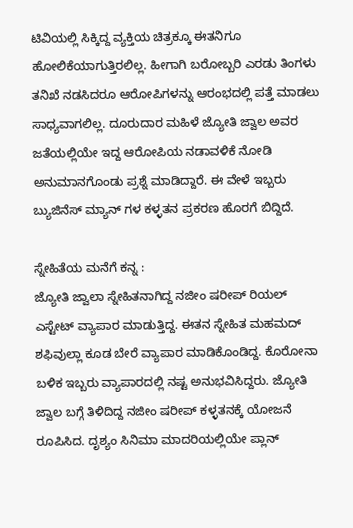ಟಿವಿಯಲ್ಲಿ ಸಿಕ್ಕಿದ್ದ ವ್ಯಕ್ತಿಯ ಚಿತ್ರಕ್ಕೂ ಈತನಿಗೂ ಹೋಲಿಕೆಯಾಗುತ್ತಿರಲಿಲ್ಲ. ಹೀಗಾಗಿ ಬರೋಬ್ಬರಿ ಎರಡು ತಿಂಗಳು ತನಿಖೆ ನಡಸಿದರೂ ಆರೋಪಿಗಳನ್ನು ಆರಂಭದಲ್ಲಿ ಪತ್ತೆ ಮಾಡಲು ಸಾಧ್ಯವಾಗಲಿಲ್ಲ. ದೂರುದಾರ ಮಹಿಳೆ ಜ್ಯೋತಿ ಜ್ವಾಲ ಅವರ ಜತೆಯಲ್ಲಿಯೇ ಇದ್ದ ಆರೋಪಿಯ ನಡಾವಳಿಕೆ ನೋಡಿ ಅನುಮಾನಗೊಂಡು ಪ್ರಶ್ನೆ ಮಾಡಿದ್ದಾರೆ. ಈ ವೇಳೆ ಇಬ್ಬರು ಬ್ಯುಜಿನೆಸ್ ಮ್ಯಾನ್ ಗಳ ಕಳ್ಳತನ ಪ್ರಕರಣ ಹೊರಗೆ ಬಿದ್ದಿದೆ.

ಸ್ನೇಹಿತೆಯ ಮನೆಗೆ ಕನ್ನ :
ಜ್ಯೋತಿ ಜ್ವಾಲಾ ಸ್ನೇಹಿತನಾಗಿದ್ದ ನಜೀಂ ಷರೀಪ್ ರಿಯಲ್ ಎಸ್ಟೇಟ್ ವ್ಯಾಪಾರ ಮಾಡುತ್ತಿದ್ದ. ಈತನ ಸ್ನೇಹಿತ ಮಹಮದ್ ಶಫಿವುಲ್ಲಾ ಕೂಡ ಬೇರೆ ವ್ಯಾಪಾರ ಮಾಡಿಕೊಂಡಿದ್ದ. ಕೊರೋನಾ ಬಳಿಕ ಇಬ್ಬರು ವ್ಯಾಪಾರದಲ್ಲಿ ನಷ್ಟ ಅನುಭವಿಸಿದ್ದರು. ಜ್ಯೋತಿ ಜ್ವಾಲ ಬಗ್ಗೆ ತಿಳಿದಿದ್ದ ನಜೀಂ ಷರೀಪ್ ಕಳ್ಳತನಕ್ಕೆ ಯೋಜನೆ ರೂಪಿಸಿದ. ದೃಶ್ಯಂ ಸಿನಿಮಾ ಮಾದರಿಯಲ್ಲಿಯೇ ಪ್ಲಾನ್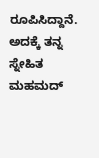ರೂಪಿಸಿದ್ದಾನೆ. ಅದಕ್ಕೆ ತನ್ನ ಸ್ನೇಹಿತ ಮಹಮದ್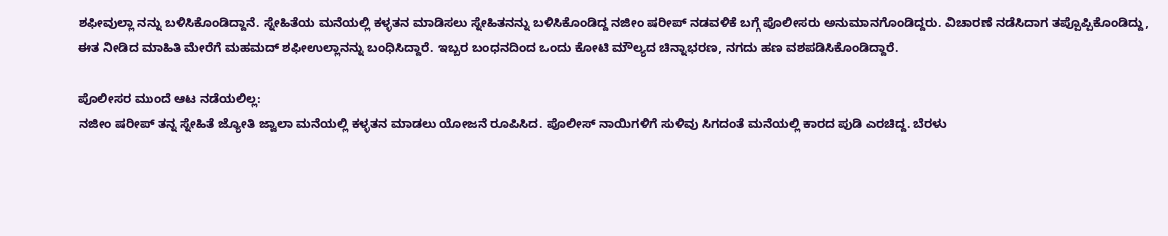ಶಫೀವುಲ್ಲಾ ನನ್ನು ಬಳಿಸಿಕೊಂಡಿದ್ದಾನೆ. ಸ್ನೇಹಿತೆಯ ಮನೆಯಲ್ಲಿ ಕಳ್ಳತನ ಮಾಡಿಸಲು ಸ್ನೇಹಿತನನ್ನು ಬಳಿಸಿಕೊಂಡಿದ್ದ ನಜೀಂ ಷರೀಪ್ ನಡವಳಿಕೆ ಬಗ್ಗೆ ಪೊಲೀಸರು ಅನುಮಾನಗೊಂಡಿದ್ದರು. ವಿಚಾರಣೆ ನಡೆಸಿದಾಗ ತಪ್ಪೊಪ್ಪಿಕೊಂಡಿದ್ದು, ಈತ ನೀಡಿದ ಮಾಹಿತಿ ಮೇರೆಗೆ ಮಹಮದ್ ಶಫೀಉಲ್ಲಾನನ್ನು ಬಂಧಿಸಿದ್ದಾರೆ. ಇಬ್ಬರ ಬಂಧನದಿಂದ ಒಂದು ಕೋಟಿ ಮೌಲ್ಯದ ಚಿನ್ನಾಭರಣ, ನಗದು ಹಣ ವಶಪಡಿಸಿಕೊಂಡಿದ್ದಾರೆ.

ಪೊಲೀಸರ ಮುಂದೆ ಆಟ ನಡೆಯಲಿಲ್ಲ:
ನಜೀಂ ಷರೀಪ್ ತನ್ನ ಸ್ನೇಹಿತೆ ಜ್ಯೋತಿ ಜ್ವಾಲಾ ಮನೆಯಲ್ಲಿ ಕಳ್ಳತನ ಮಾಡಲು ಯೋಜನೆ ರೂಪಿಸಿದ. ಪೊಲೀಸ್ ನಾಯಿಗಳಿಗೆ ಸುಳಿವು ಸಿಗದಂತೆ ಮನೆಯಲ್ಲಿ ಕಾರದ ಪುಡಿ ಎರಚಿದ್ದ. ಬೆರಳು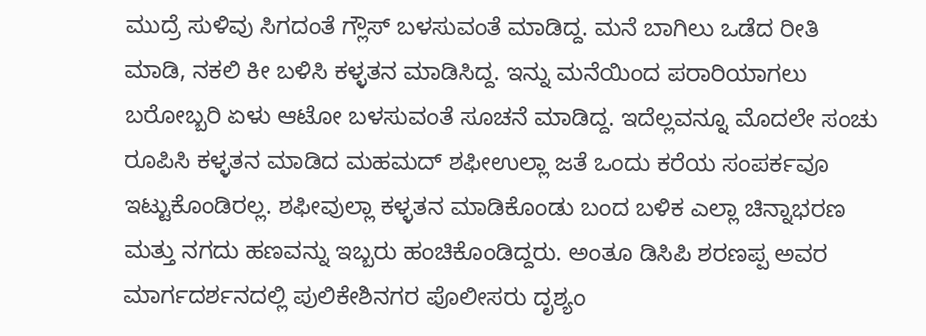ಮುದ್ರೆ ಸುಳಿವು ಸಿಗದಂತೆ ಗ್ಲೌಸ್ ಬಳಸುವಂತೆ ಮಾಡಿದ್ದ. ಮನೆ ಬಾಗಿಲು ಒಡೆದ ರೀತಿ ಮಾಡಿ, ನಕಲಿ ಕೀ ಬಳಿಸಿ ಕಳ್ಳತನ ಮಾಡಿಸಿದ್ದ. ಇನ್ನು ಮನೆಯಿಂದ ಪರಾರಿಯಾಗಲು ಬರೋಬ್ಬರಿ ಏಳು ಆಟೋ ಬಳಸುವಂತೆ ಸೂಚನೆ ಮಾಡಿದ್ದ. ಇದೆಲ್ಲವನ್ನೂ ಮೊದಲೇ ಸಂಚು ರೂಪಿಸಿ ಕಳ್ಳತನ ಮಾಡಿದ ಮಹಮದ್ ಶಫೀಉಲ್ಲಾ ಜತೆ ಒಂದು ಕರೆಯ ಸಂಪರ್ಕವೂ ಇಟ್ಟುಕೊಂಡಿರಲ್ಲ. ಶಫೀವುಲ್ಲಾ ಕಳ್ಳತನ ಮಾಡಿಕೊಂಡು ಬಂದ ಬಳಿಕ ಎಲ್ಲಾ ಚಿನ್ನಾಭರಣ ಮತ್ತು ನಗದು ಹಣವನ್ನು ಇಬ್ಬರು ಹಂಚಿಕೊಂಡಿದ್ದರು. ಅಂತೂ ಡಿಸಿಪಿ ಶರಣಪ್ಪ ಅವರ ಮಾರ್ಗದರ್ಶನದಲ್ಲಿ ಪುಲಿಕೇಶಿನಗರ ಪೊಲೀಸರು ದೃಶ್ಯಂ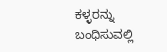ಕಳ್ಳರನ್ನು ಬಂಧಿಸುವಲ್ಲಿ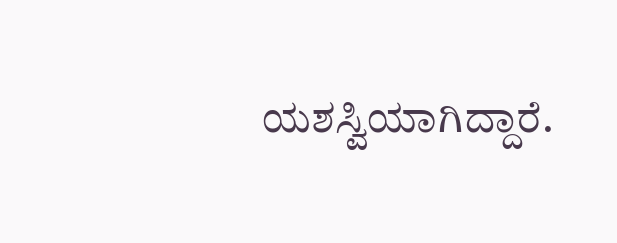ಯಶಸ್ವಿಯಾಗಿದ್ದಾರೆ.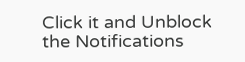Click it and Unblock the Notifications